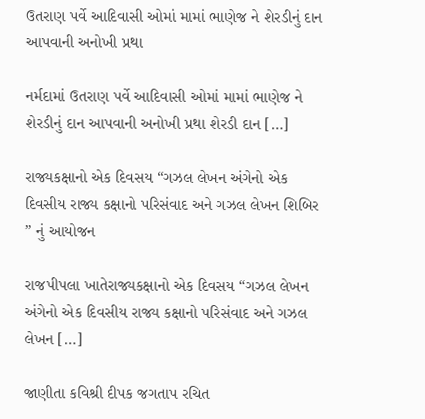ઉતરાણ પર્વે આદિવાસી ઓમાં મામાં ભાણેજ ને શેરડીનું દાન આપવાની અનોખી પ્રથા

નર્મદામાં ઉતરાણ પર્વે આદિવાસી ઓમાં મામાં ભાણેજ ને શેરડીનું દાન આપવાની અનોખી પ્રથા શેરડી દાન […]

રાજ્યકક્ષાનો એક દિવસય “ગઝલ લેખન અંગેનો એક દિવસીય રાજ્ય કક્ષાનો પરિસંવાદ અને ગઝલ લેખન શિબિર ” નું આયોજન

રાજપીપલા ખાતેરાજ્યકક્ષાનો એક દિવસય “ગઝલ લેખન અંગેનો એક દિવસીય રાજ્ય કક્ષાનો પરિસંવાદ અને ગઝલ લેખન […]

જાણીતા કવિશ્રી દીપક જગતાપ રચિત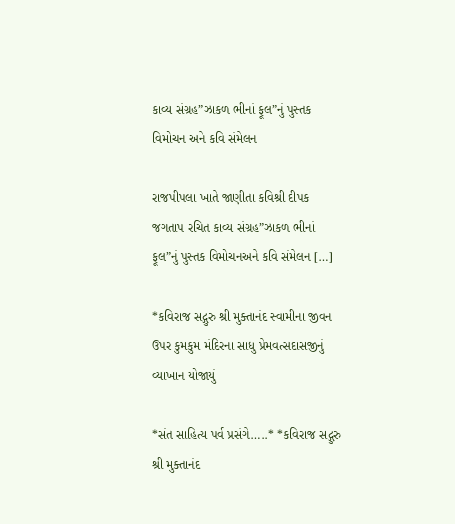કાવ્ય સંગ્રહ”ઝાકળ ભીનાં ફૂલ”નું પુસ્તક વિમોચન અને કવિ સંમેલન

રાજપીપલા ખાતે જાણીતા કવિશ્રી દીપક જગતાપ રચિત કાવ્ય સંગ્રહ”ઝાકળ ભીનાં ફૂલ”નું પુસ્તક વિમોચનઅને કવિ સંમેલન […]

*કવિરાજ સદ્ગુરુ શ્રી મુક્તાનંદ સ્વામીના જીવન ઉપર કુમકુમ મંદિરના સાધુ પ્રેમવત્સદાસજીનું વ્યાખાન યોજાયું

*સંત સાહિત્ય પર્વ પ્રસંગે…..* *કવિરાજ સદ્ગુરુ શ્રી મુક્તાનંદ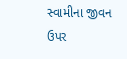સ્વામીના જીવન ઉપર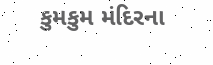કુમકુમ મંદિરના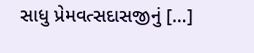સાધુ પ્રેમવત્સદાસજીનું […]